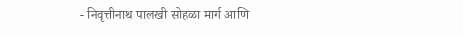- निवृत्तीनाथ पालखी सोहळा मार्ग आणि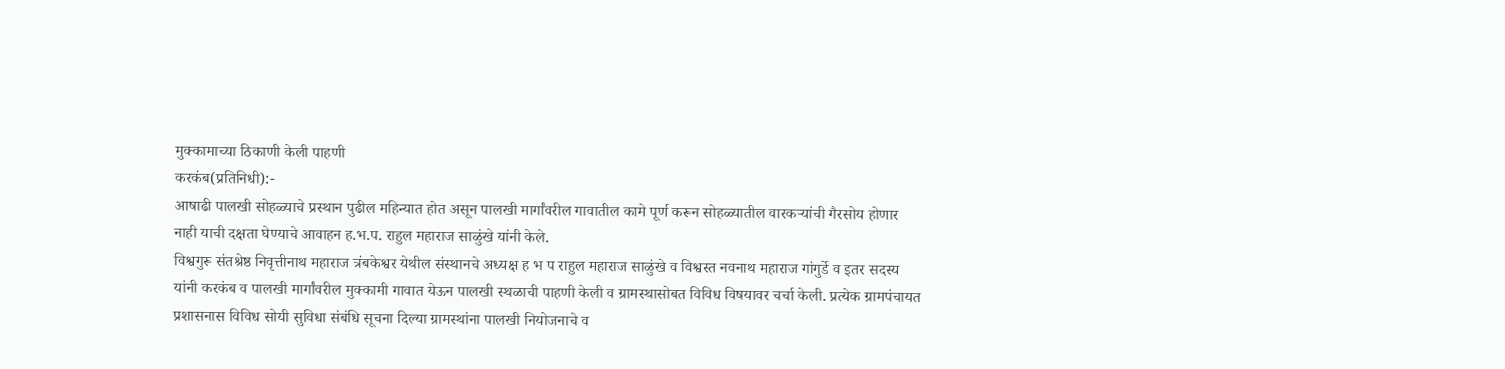मुक्कामाच्या ठिकाणी केली पाहणी
करकंब(प्रतिनिधी):-
आषाढी पालखी सोहळ्याचे प्रस्थान पुढील महिन्यात होत असून पालखी मार्गांवरील गावातील कामे पूर्ण करून सोहळ्यातील वारकऱ्यांची गैरसोय होणार नाही याची दक्षता घेण्याचे आवाहन ह.भ.प. राहुल महाराज साळुंखे यांनी केले.
विश्वगुरू संतश्रेष्ठ निवृत्तीनाथ महाराज त्रंबकेश्वर येथील संस्थानचे अध्यक्ष ह भ प राहुल महाराज साळुंखे व विश्वस्त नवनाथ महाराज गांगुर्डे व इतर सदस्य यांनी करकंब व पालखी मार्गांवरील मुक्कामी गावात येऊन पालखी स्थळाची पाहणी केली व ग्रामस्थासोबत विविध विषयावर चर्चा केली. प्रत्येक ग्रामपंचायत प्रशासनास विविध सोयी सुविधा संबंधि सूचना दिल्या ग्रामस्थांना पालखी नियोजनाचे व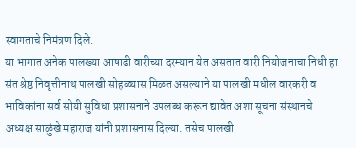स्वागताचे निमंत्रण दिले.
या भागात अनेक पालख्या आषाढी वारीच्या दरम्यान येत असतात वारी नियोजनाचा निधी हा संत श्रेष्ठ निवृत्तीनाथ पालखी सोहळ्यास मिळत असल्याने या पालखी मधील वारकरी व भाविकांना सर्व सोयी सुविधा प्रशासनाने उपलब्ध करून द्यावेत अशा सूचना संस्थानचे अध्यक्ष साळुंखे महाराज यांनी प्रशासनास दिल्या. तसेच पालखी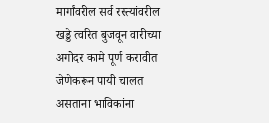मार्गांवरील सर्व रस्त्यांवरील खड्डे त्वरित बुजवून वारीच्या अगोदर कामे पूर्ण करावीत जेणेकरून पायी चालत असताना भाविकांना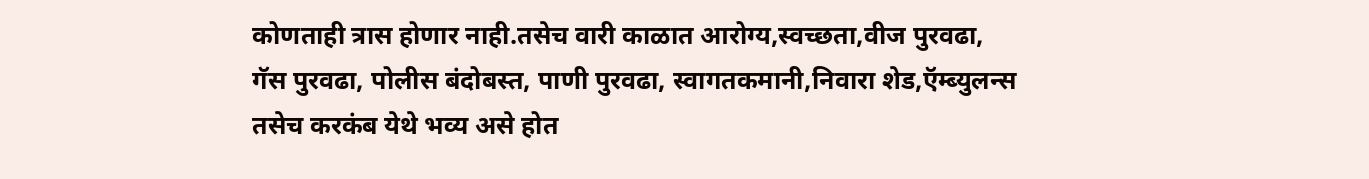कोणताही त्रास होणार नाही.तसेच वारी काळात आरोग्य,स्वच्छता,वीज पुरवढा, गॅस पुरवढा, पोलीस बंदोबस्त, पाणी पुरवढा, स्वागतकमानी,निवारा शेड,ऍम्ब्युलन्स तसेच करकंब येथे भव्य असे होत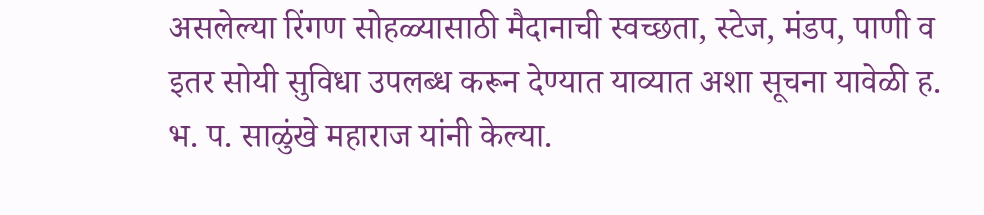असलेल्या रिंगण सोहळ्यासाठी मैदानाची स्वच्छता, स्टेज, मंडप, पाणी व इतर सोयी सुविधा उपलब्ध करून देण्यात याव्यात अशा सूचना यावेळी ह. भ. प. साळुंखे महाराज यांनी केल्या.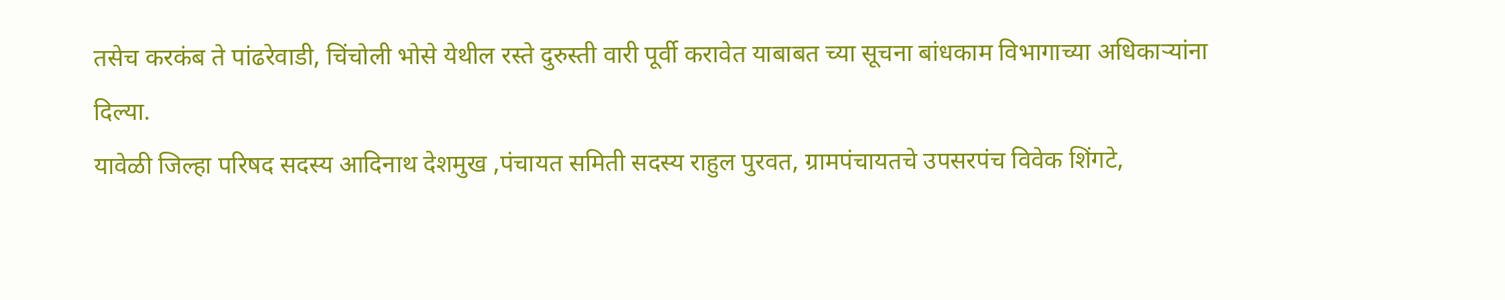तसेच करकंब ते पांढरेवाडी, चिंचोली भोसे येथील रस्ते दुरुस्ती वारी पूर्वी करावेत याबाबत च्या सूचना बांधकाम विभागाच्या अधिकाऱ्यांना दिल्या.
यावेळी जिल्हा परिषद सदस्य आदिनाथ देशमुख ,पंचायत समिती सदस्य राहुल पुरवत, ग्रामपंचायतचे उपसरपंच विवेक शिंगटे,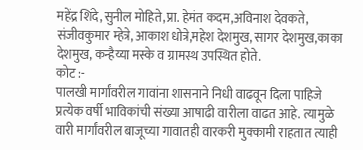महेंद्र शिंदे, सुनील मोहिते,प्रा. हेमंत कदम,अविनाश देवकते, संजीवकुमार म्हेत्रे, आकाश धोत्रे,महेश देशमुख, सागर देशमुख,काका देशमुख, कन्हैय्या मस्के व ग्रामस्थ उपस्थित होते.
कोट :-
पालखी मार्गांवरील गावांना शासनाने निधी वाढवून दिला पाहिजे प्रत्येक वर्षी भाविकांची संख्या आषाढी वारीला वाढत आहे. त्यामुळे वारी मार्गांवरील बाजूच्या गावातही वारकरी मुक्कामी राहतात त्याही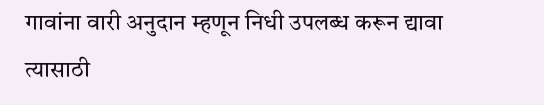गावांना वारी अनुदान म्हणून निधी उपलब्ध करून द्यावा त्यासाठी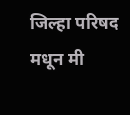जिल्हा परिषद मधून मी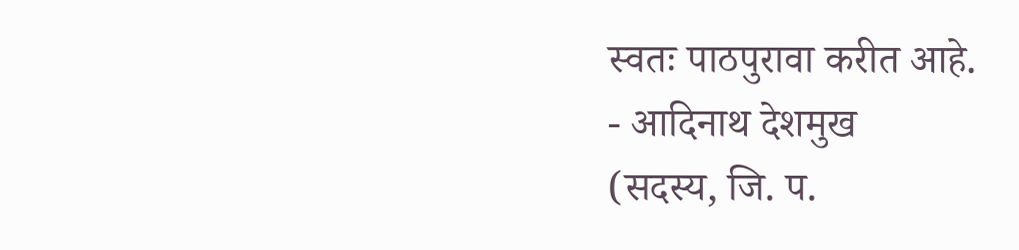स्वतः पाठपुरावा करीत आहे.
- आदिनाथ देशमुख
(सदस्य, जि. प.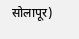सोलापूर)